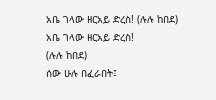አቤ ገላው ዘርአይ ድረስ! (ሉሉ ከበደ)
አቤ ገላው ዘርአይ ድረስ!
(ሉሉ ከበደ)
ሰው ሁሉ በፈራበት፤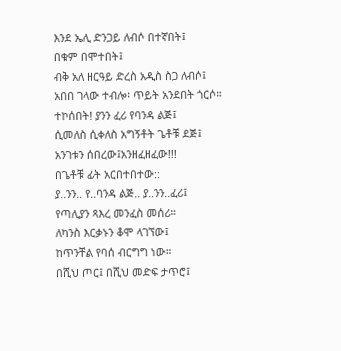እንደ ኤሊ ድንጋይ ለብሶ በተኛበት፤
በቁም በሞተበት፤
ብቅ አለ ዘርዓይ ድረስ አዲስ ስጋ ለብሶ፤
አበበ ገላው ተብሎ፡ ጥይት አንደበት ጎርሶ።
ተኮሰበት! ያንን ፈሪ የባንዳ ልጅ፤
ሲመለስ ሲቀለስ አግኝቶት ጌቶቹ ደጅ፤
አንገቱን ሰበረው፤አንዘፈዘፈው!!!
በጌቶቹ ፊት አርበተበተው::
ያ..ንን.. የ..ባንዳ ልጅ.. ያ..ንን..ፈሪ፤
የጣሊያን ጻእረ መንፈስ መሰሪ።
ለካንስ እርቃኑን ቆሞ ላገኘው፤
ከጥንቸል የባሰ ብርግግ ነው።
በሺህ ጦር፤ በሺህ መድፍ ታጥሮ፤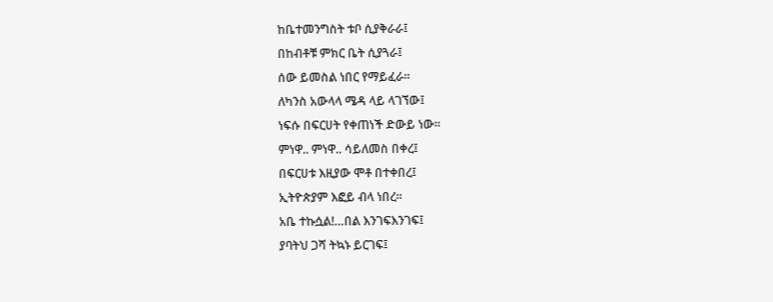ከቤተመንግስት ቱቦ ሲያቅራራ፤
በከብቶቹ ምክር ቤት ሲያጓራ፤
ሰው ይመስል ነበር የማይፈራ።
ለካንስ አውላላ ሜዳ ላይ ላገኘው፤
ነፍሱ በፍርሀት የቀጠነች ድውይ ነው።
ምነዋ.. ምነዋ.. ሳይለመስ በቀረ፤
በፍርሀቱ እዚያው ሞቶ በተቀበረ፤
ኢትዮጵያም እፎይ ብላ ነበረ።
አቤ ተኩሷል!…በል እንገፍእንገፍ፤
ያባትህ ጋሻ ትኳኑ ይርገፍ፤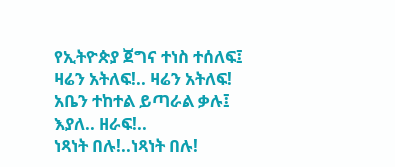የኢትዮጵያ ጀግና ተነስ ተሰለፍ፤
ዛሬን አትለፍ!.. ዛሬን አትለፍ!
አቤን ተከተል ይጣራል ቃሉ፤
እያለ.. ዘራፍ!..
ነጻነት በሉ!..ነጻነት በሉ!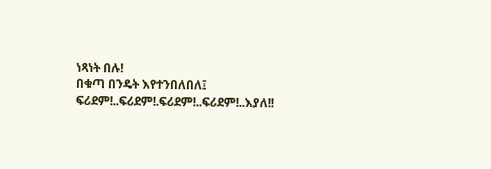ነጻነት በሉ!
በቁጣ በንዴት እየተንበለበለ፤
ፍሪደም!..ፍሪደም!.ፍሪደም!..ፍሪደም!..እያለ!!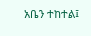አቤን ተከተል፤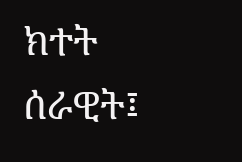ክተት ሰራዊት፤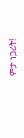ምታ ነጋሪት!